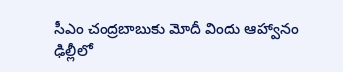సీఎం చంద్రబాబుకు మోదీ విందు ఆహ్వానం
ఢిల్లీలో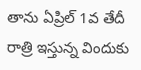తాను ఏప్రిల్ 1వ తేదీ రాత్రి ఇస్తున్న విందుకు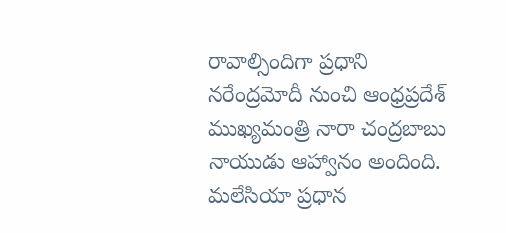రావాల్సిందిగా ప్రధాని నరేంద్రమోదీ నుంచి ఆంధ్రప్రదేశ్ ముఖ్యమంత్రి నారా చంద్రబాబు నాయుడు ఆహ్వానం అందింది. మలేసియా ప్రధాన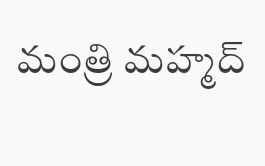మంత్రి మహ్మద్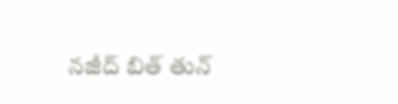నజీద్ బిత్ తున్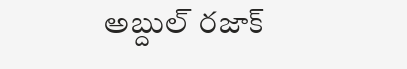అబ్దుల్ రజాక్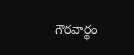గౌరవార్థం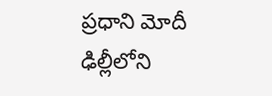ప్రధాని మోదీ ఢిల్లీలోని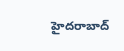హైదరాబాద్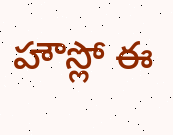హౌస్లో ఈ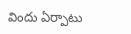విందు ఏర్పాటు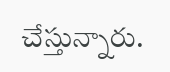చేస్తున్నారు.